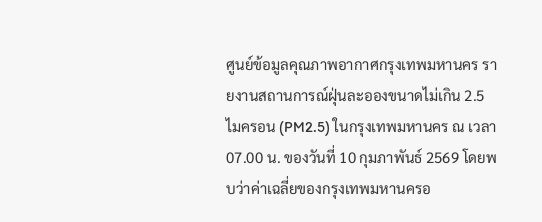ศูนย์ข้อมูลคุณภาพอากาศกรุงเทพมหานคร รายงานสถานการณ์ฝุ่นละอองขนาดไม่เกิน 2.5 ไมครอน (PM2.5) ในกรุงเทพมหานคร ณ เวลา 07.00 น. ของวันที่ 10 กุมภาพันธ์ 2569 โดยพบว่าค่าเฉลี่ยของกรุงเทพมหานครอ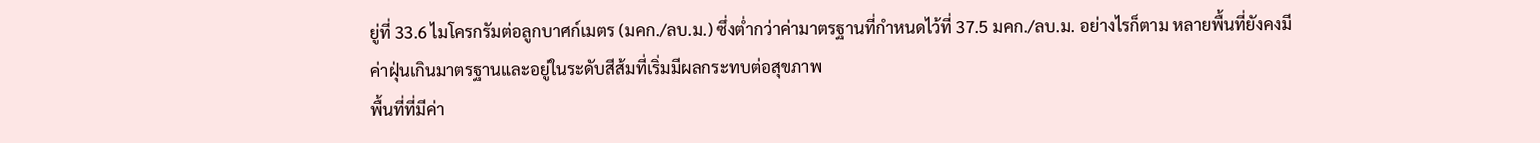ยู่ที่ 33.6 ไมโครกรัมต่อลูกบาศก์เมตร (มคก./ลบ.ม.) ซึ่งต่ำกว่าค่ามาตรฐานที่กำหนดไว้ที่ 37.5 มคก./ลบ.ม. อย่างไรก็ตาม หลายพื้นที่ยังคงมีค่าฝุ่นเกินมาตรฐานและอยู่ในระดับสีส้มที่เริ่มมีผลกระทบต่อสุขภาพ
พื้นที่ที่มีค่า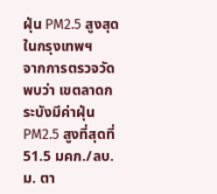ฝุ่น PM2.5 สูงสุดในกรุงเทพฯ
จากการตรวจวัดพบว่า เขตลาดกระบังมีค่าฝุ่น PM2.5 สูงที่สุดที่ 51.5 มคก./ลบ.ม. ตา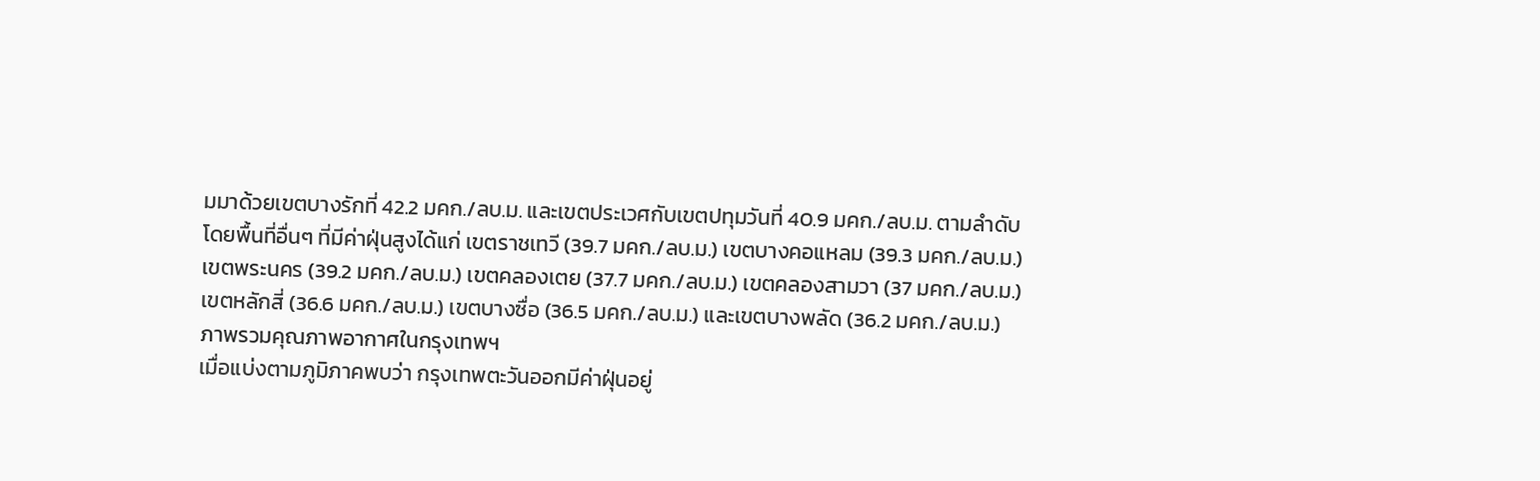มมาด้วยเขตบางรักที่ 42.2 มคก./ลบ.ม. และเขตประเวศกับเขตปทุมวันที่ 40.9 มคก./ลบ.ม. ตามลำดับ โดยพื้นที่อื่นๆ ที่มีค่าฝุ่นสูงได้แก่ เขตราชเทวี (39.7 มคก./ลบ.ม.) เขตบางคอแหลม (39.3 มคก./ลบ.ม.) เขตพระนคร (39.2 มคก./ลบ.ม.) เขตคลองเตย (37.7 มคก./ลบ.ม.) เขตคลองสามวา (37 มคก./ลบ.ม.) เขตหลักสี่ (36.6 มคก./ลบ.ม.) เขตบางซื่อ (36.5 มคก./ลบ.ม.) และเขตบางพลัด (36.2 มคก./ลบ.ม.)
ภาพรวมคุณภาพอากาศในกรุงเทพฯ
เมื่อแบ่งตามภูมิภาคพบว่า กรุงเทพตะวันออกมีค่าฝุ่นอยู่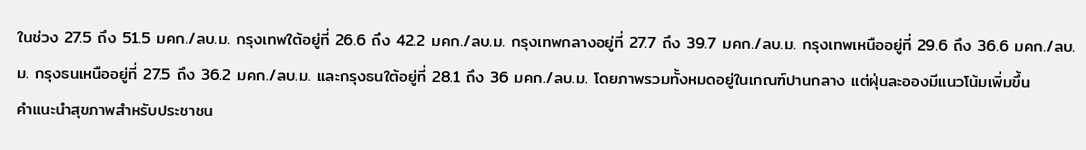ในช่วง 27.5 ถึง 51.5 มคก./ลบ.ม. กรุงเทพใต้อยู่ที่ 26.6 ถึง 42.2 มคก./ลบ.ม. กรุงเทพกลางอยู่ที่ 27.7 ถึง 39.7 มคก./ลบ.ม. กรุงเทพเหนืออยู่ที่ 29.6 ถึง 36.6 มคก./ลบ.ม. กรุงธนเหนืออยู่ที่ 27.5 ถึง 36.2 มคก./ลบ.ม. และกรุงธนใต้อยู่ที่ 28.1 ถึง 36 มคก./ลบ.ม. โดยภาพรวมทั้งหมดอยู่ในเกณฑ์ปานกลาง แต่ฝุ่นละอองมีแนวโน้มเพิ่มขึ้น
คำแนะนำสุขภาพสำหรับประชาชน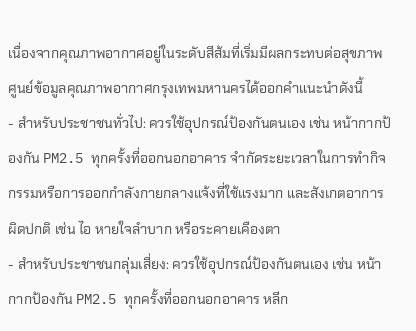เนื่องจากคุณภาพอากาศอยู่ในระดับสีส้มที่เริ่มมีผลกระทบต่อสุขภาพ ศูนย์ข้อมูลคุณภาพอากาศกรุงเทพมหานครได้ออกคำแนะนำดังนี้
- สำหรับประชาชนทั่วไป: ควรใช้อุปกรณ์ป้องกันตนเอง เช่น หน้ากากป้องกัน PM2.5 ทุกครั้งที่ออกนอกอาคาร จำกัดระยะเวลาในการทำกิจกรรมหรือการออกกำลังกายกลางแจ้งที่ใช้แรงมาก และสังเกตอาการผิดปกติ เช่น ไอ หายใจลำบาก หรือระคายเคืองตา
- สำหรับประชาชนกลุ่มเสี่ยง: ควรใช้อุปกรณ์ป้องกันตนเอง เช่น หน้ากากป้องกัน PM2.5 ทุกครั้งที่ออกนอกอาคาร หลีก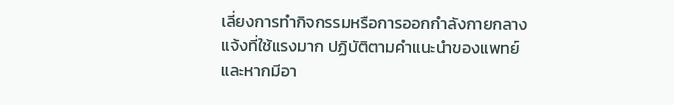เลี่ยงการทำกิจกรรมหรือการออกกำลังกายกลางแจ้งที่ใช้แรงมาก ปฏิบัติตามคำแนะนำของแพทย์ และหากมีอา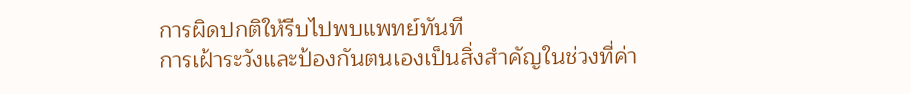การผิดปกติให้รีบไปพบแพทย์ทันที
การเฝ้าระวังและป้องกันตนเองเป็นสิ่งสำคัญในช่วงที่ค่า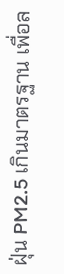ฝุ่น PM2.5 เกินมาตรฐาน เพื่อล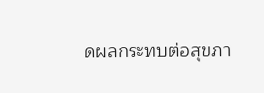ดผลกระทบต่อสุขภา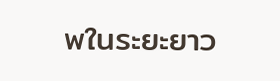พในระยะยาว